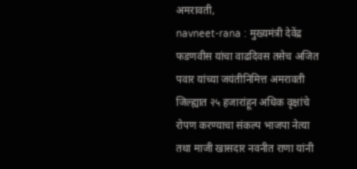अमरावती,
navneet-rana : मुख्यमंत्री देवेंद्र फडणवीस यांचा वाढदिवस तसेच अजित पवार यांच्या जयंतीनिमित्त अमरावती जिल्ह्यात २५ हजारांहून अधिक वृक्षांचे रोपण करण्याचा संकल्प भाजपा नेत्या तथा माजी खासदार नवनीत राणा यांनी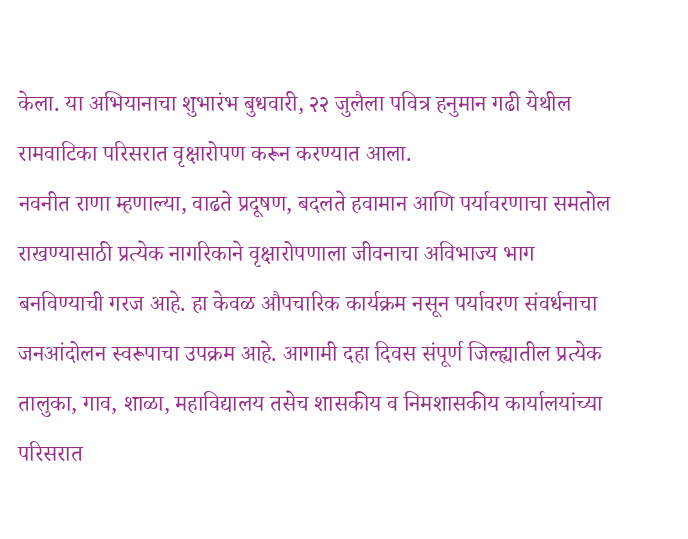केला. या अभियानाचा शुभारंभ बुधवारी, २२ जुलैला पवित्र हनुमान गढी येथील रामवाटिका परिसरात वृक्षारोपण करून करण्यात आला.
नवनीत राणा म्हणाल्या, वाढते प्रदूषण, बदलते हवामान आणि पर्यावरणाचा समतोल राखण्यासाठी प्रत्येक नागरिकाने वृक्षारोपणाला जीवनाचा अविभाज्य भाग बनविण्याची गरज आहे. हा केवळ औपचारिक कार्यक्रम नसून पर्यावरण संवर्धनाचा जनआंदोलन स्वरूपाचा उपक्रम आहे. आगामी दहा दिवस संपूर्ण जिल्ह्यातील प्रत्येक तालुका, गाव, शाळा, महाविद्यालय तसेच शासकीय व निमशासकीय कार्यालयांच्या परिसरात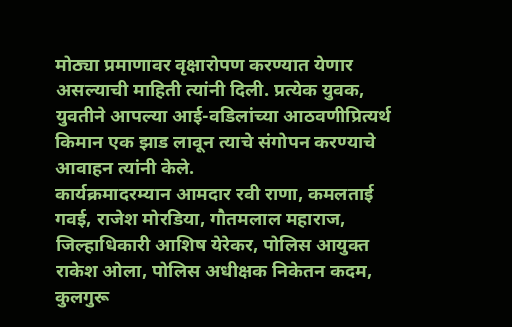मोठ्या प्रमाणावर वृक्षारोपण करण्यात येणार असल्याची माहिती त्यांनी दिली. प्रत्येक युवक, युवतीने आपल्या आई-वडिलांच्या आठवणीप्रित्यर्थ किमान एक झाड लावून त्याचे संगोपन करण्याचे आवाहन त्यांनी केले.
कार्यक्रमादरम्यान आमदार रवी राणा, कमलताई गवई, राजेश मोरडिया, गौतमलाल महाराज, जिल्हाधिकारी आशिष येरेकर, पोलिस आयुक्त राकेश ओला, पोलिस अधीक्षक निकेतन कदम, कुलगुरू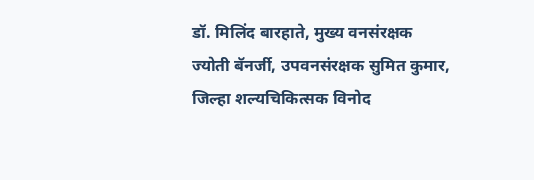डॉ. मिलिंद बारहाते, मुख्य वनसंरक्षक ज्योती बॅनर्जी, उपवनसंरक्षक सुमित कुमार, जिल्हा शल्यचिकित्सक विनोद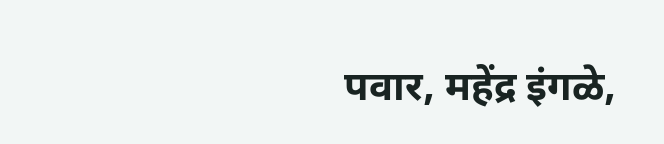पवार, महेंद्र इंगळे,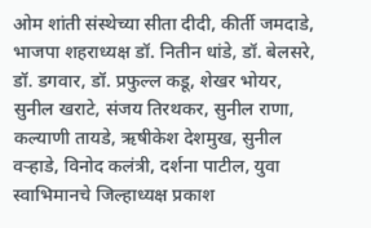ओम शांती संस्थेच्या सीता दीदी, कीर्ती जमदाडे, भाजपा शहराध्यक्ष डॉ. नितीन धांडे, डॉ. बेलसरे, डॉ. डगवार, डॉ. प्रफुल्ल कडू, शेखर भोयर, सुनील खराटे, संजय तिरथकर, सुनील राणा, कल्याणी तायडे, ऋषीकेश देशमुख, सुनील वऱ्हाडे, विनोद कलंत्री, दर्शना पाटील, युवा स्वाभिमानचे जिल्हाध्यक्ष प्रकाश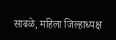साबळे, महिला जिल्हाध्यक्ष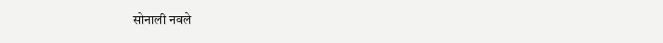सोनाली नवले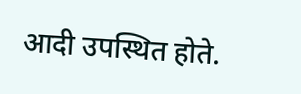आदी उपस्थित होते.